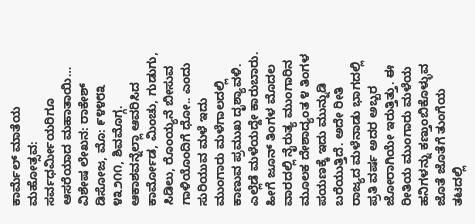ಕಾರ್ಮೆಲ್ ಮಾತೆಯ ಮಹೋತ್ಸವ: ಸರ್ವಧರ್ಮೀಯರಿಗೂ ಆಸರೆಯಾದ ಮಹಾತಾಯಿ…
ವಿಶೇಷ ಲೇಖನ: ರಾಕೇಶ್ ಡಿಸೋಜ, ಮೊ: ೯೪೪೮೩ ೪೩೨೧೧, ಶಿವಮೊಗ್ಗ.
ಆಕಾಶವನ್ನೆಲ್ಲಾ ಆವರಿಸಿದ ಕಾರ್ಮೋಡ, ಮಿಂಚು, ಗುಡುಗು, ಸಿಡಿಲು, ರೊಂಯ್ಯನೆ ಬೀಸುವ ಗಾಳಿಯೊಂದಿಗೆ ಧೋ.. ಎಂದು ಸುರಿಯುವ ಮಳೆ ಇದು ಮುಂಗಾರು ಮಳೆಗಾಲದಲ್ಲಿ ಕಾಣುವ ಪ್ರಮುಖ ದೃಶ್ಯಾವಳಿ. ಎಲ್ಲೆಡೆ ಮಳೆಯದ್ದೇ ಕಾರುಬಾರು. ಹೀಗೆ ಜೂನ್ ತಿಂಗಳ ಮೊದಲ ವಾರದಲ್ಲಿ ನೈರುತ್ಯ ಮುಂಗಾರಿನ ಮೂಲಕ ದೇಶಾದ್ಯಂತ ೪ ತಿಂಗಳ ಪಯಣಕ್ಕೆ ಇದು ಮುನ್ನುಡಿ ಬರೆಯುತ್ತಿದೆ. ಅದೇ ರೀತಿ ರಾಜ್ಯದ ಮಳೆನಾಡು ಭಾಗದಲ್ಲಿ ಪ್ರತಿ ವರ್ಷ ಅದರ ಅಬ್ಬರ ಜೋರಾಗಿಯೇ ಇರುತ್ತಿತ್ತು. ಈ ರೀತಿಯ ಮುಂಗಾರು ಮಳೆಯ ಹನಿಗಳನ್ನು ಕಣ್ತುಂಬಿಕೊಳ್ಳುವ ಜೊತೆ ಜೊತೆಗೆ ತುಂಗೆಯ ತಟದಲ್ಲಿ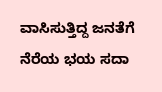ವಾಸಿಸುತ್ತಿದ್ದ ಜನತೆಗೆ ನೆರೆಯ ಭಯ ಸದಾ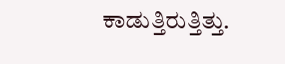ಕಾಡುತ್ತಿರುತ್ತಿತ್ತು.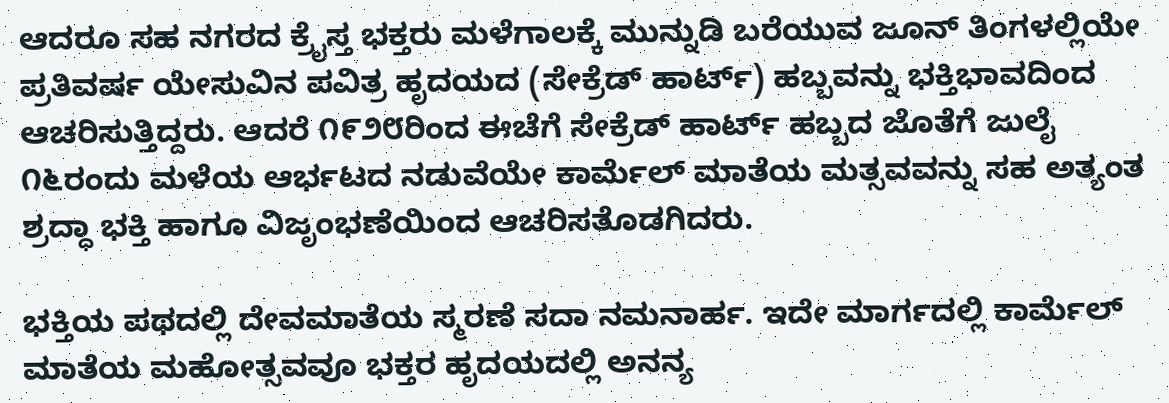ಆದರೂ ಸಹ ನಗರದ ಕ್ರೈಸ್ತ ಭಕ್ತರು ಮಳೆಗಾಲಕ್ಕೆ ಮುನ್ನುಡಿ ಬರೆಯುವ ಜೂನ್ ತಿಂಗಳಲ್ಲಿಯೇ ಪ್ರತಿವರ್ಷ ಯೇಸುವಿನ ಪವಿತ್ರ ಹೃದಯದ (ಸೇಕ್ರೆಡ್ ಹಾರ್ಟ್) ಹಬ್ಬವನ್ನು ಭಕ್ತಿಭಾವದಿಂದ ಆಚರಿಸುತ್ತಿದ್ದರು. ಆದರೆ ೧೯೨೮ರಿಂದ ಈಚೆಗೆ ಸೇಕ್ರೆಡ್ ಹಾರ್ಟ್ ಹಬ್ಬದ ಜೊತೆಗೆ ಜುಲೈ ೧೬ರಂದು ಮಳೆಯ ಆರ್ಭಟದ ನಡುವೆಯೇ ಕಾರ್ಮೆಲ್ ಮಾತೆಯ ಮತ್ಸವವನ್ನು ಸಹ ಅತ್ಯಂತ ಶ್ರದ್ಧಾ ಭಕ್ತಿ ಹಾಗೂ ವಿಜೃಂಭಣೆಯಿಂದ ಆಚರಿಸತೊಡಗಿದರು.

ಭಕ್ತಿಯ ಪಥದಲ್ಲಿ ದೇವಮಾತೆಯ ಸ್ಮರಣೆ ಸದಾ ನಮನಾರ್ಹ. ಇದೇ ಮಾರ್ಗದಲ್ಲಿ ಕಾರ್ಮೆಲ್ ಮಾತೆಯ ಮಹೋತ್ಸವವೂ ಭಕ್ತರ ಹೃದಯದಲ್ಲಿ ಅನನ್ಯ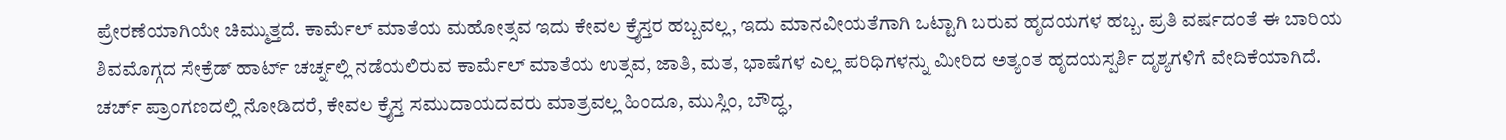ಪ್ರೇರಣೆಯಾಗಿಯೇ ಚಿಮ್ಮುತ್ತದೆ. ಕಾರ್ಮೆಲ್ ಮಾತೆಯ ಮಹೋತ್ಸವ ಇದು ಕೇವಲ ಕ್ರೈಸ್ತರ ಹಬ್ಬವಲ್ಲ, ಇದು ಮಾನವೀಯತೆಗಾಗಿ ಒಟ್ಟಾಗಿ ಬರುವ ಹೃದಯಗಳ ಹಬ್ಬ. ಪ್ರತಿ ವರ್ಷದಂತೆ ಈ ಬಾರಿಯ ಶಿವಮೊಗ್ಗದ ಸೇಕ್ರೆಡ್ ಹಾರ್ಟ್ ಚರ್ಚ್ನಲ್ಲಿ ನಡೆಯಲಿರುವ ಕಾರ್ಮೆಲ್ ಮಾತೆಯ ಉತ್ಸವ, ಜಾತಿ, ಮತ, ಭಾಷೆಗಳ ಎಲ್ಲ ಪರಿಧಿಗಳನ್ನು ಮೀರಿದ ಅತ್ಯಂತ ಹೃದಯಸ್ಪರ್ಶಿ ದೃಶ್ಯಗಳಿಗೆ ವೇದಿಕೆಯಾಗಿದೆ.
ಚರ್ಚ್ ಪ್ರಾಂಗಣದಲ್ಲಿ ನೋಡಿದರೆ, ಕೇವಲ ಕ್ರೈಸ್ತ ಸಮುದಾಯದವರು ಮಾತ್ರವಲ್ಲ ಹಿಂದೂ, ಮುಸ್ಲಿಂ, ಬೌದ್ಧ,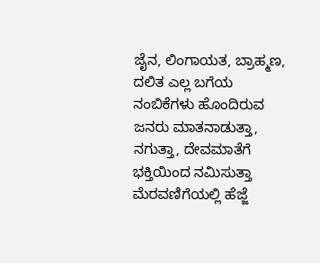ಜೈನ, ಲಿಂಗಾಯತ, ಬ್ರಾಹ್ಮಣ, ದಲಿತ ಎಲ್ಲ ಬಗೆಯ ನಂಬಿಕೆಗಳು ಹೊಂದಿರುವ ಜನರು ಮಾತನಾಡುತ್ತಾ, ನಗುತ್ತಾ, ದೇವಮಾತೆಗೆ ಭಕ್ತಿಯಿಂದ ನಮಿಸುತ್ತಾ ಮೆರವಣಿಗೆಯಲ್ಲಿ ಹೆಜ್ಜೆ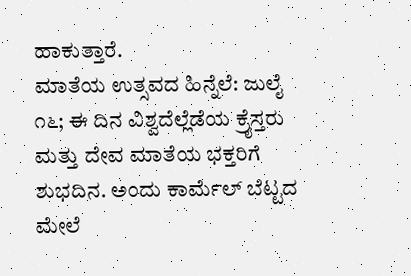ಹಾಕುತ್ತಾರೆ.
ಮಾತೆಯ ಉತ್ಸವದ ಹಿನ್ನೆಲೆ: ಜುಲೈ ೧೬; ಈ ದಿನ ವಿಶ್ವದೆಲ್ಲೆಡೆಯ ಕ್ರೈಸ್ತರು ಮತ್ತು ದೇವ ಮಾತೆಯ ಭಕ್ತರಿಗೆ ಶುಭದಿನ. ಅಂದು ಕಾರ್ಮೆಲ್ ಬೆಟ್ಟದ ಮೇಲೆ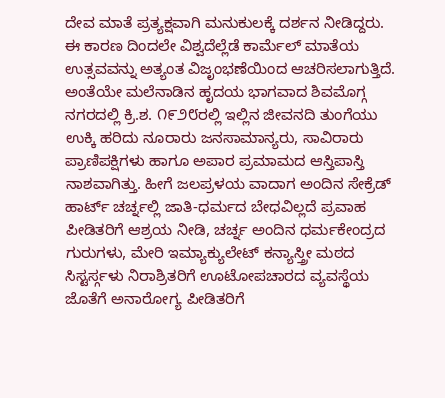ದೇವ ಮಾತೆ ಪ್ರತ್ಯಕ್ಷವಾಗಿ ಮನುಕುಲಕ್ಕೆ ದರ್ಶನ ನೀಡಿದ್ದರು. ಈ ಕಾರಣ ದಿಂದಲೇ ವಿಶ್ವದೆಲ್ಲೆಡೆ ಕಾರ್ಮೆಲ್ ಮಾತೆಯ ಉತ್ಸವವನ್ನು ಅತ್ಯಂತ ವಿಜೃಂಭಣೆಯಿಂದ ಆಚರಿಸಲಾಗುತ್ತಿದೆ. ಅಂತೆಯೇ ಮಲೆನಾಡಿನ ಹೃದಯ ಭಾಗವಾದ ಶಿವಮೊಗ್ಗ ನಗರದಲ್ಲಿ ಕ್ರಿ.ಶ. ೧೯೨೮ರಲ್ಲಿ ಇಲ್ಲಿನ ಜೀವನದಿ ತುಂಗೆಯು ಉಕ್ಕಿ ಹರಿದು ನೂರಾರು ಜನಸಾಮಾನ್ಯರು, ಸಾವಿರಾರು ಪ್ರಾಣಿಪಕ್ಷಿಗಳು ಹಾಗೂ ಅಪಾರ ಪ್ರಮಾಮದ ಆಸ್ತಿಪಾಸ್ತಿ ನಾಶವಾಗಿತ್ತು. ಹೀಗೆ ಜಲಪ್ರಳಯ ವಾದಾಗ ಅಂದಿನ ಸೇಕ್ರೆಡ್ ಹಾರ್ಟ್ ಚರ್ಚ್ನಲ್ಲಿ ಜಾತಿ-ಧರ್ಮದ ಬೇಧವಿಲ್ಲದೆ ಪ್ರವಾಹ ಪೀಡಿತರಿಗೆ ಆಶ್ರಯ ನೀಡಿ, ಚರ್ಚ್ನ ಅಂದಿನ ಧರ್ಮಕೇಂದ್ರದ ಗುರುಗಳು, ಮೇರಿ ಇಮ್ಯಾಕ್ಯುಲೇಟ್ ಕನ್ಯಾಸ್ತ್ರೀ ಮಠದ ಸಿಸ್ಟರ್ಸ್ಗಳು ನಿರಾಶ್ರಿತರಿಗೆ ಊಟೋಪಚಾರದ ವ್ಯವಸ್ಥೆಯ ಜೊತೆಗೆ ಅನಾರೋಗ್ಯ ಪೀಡಿತರಿಗೆ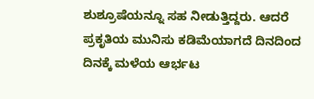ಶುಶ್ರೂಷೆಯನ್ನೂ ಸಹ ನೀಡುತ್ತಿದ್ದರು. ಆದರೆ ಪ್ರಕೃತಿಯ ಮುನಿಸು ಕಡಿಮೆಯಾಗದೆ ದಿನದಿಂದ ದಿನಕ್ಕೆ ಮಳೆಯ ಆರ್ಭಟ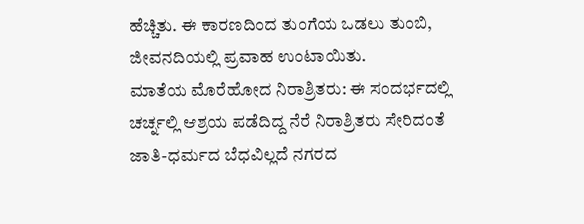ಹೆಚ್ಚಿತು. ಈ ಕಾರಣದಿಂದ ತುಂಗೆಯ ಒಡಲು ತುಂಬಿ, ಜೀವನದಿಯಲ್ಲಿ ಪ್ರವಾಹ ಉಂಟಾಯಿತು.
ಮಾತೆಯ ಮೊರೆಹೋದ ನಿರಾಶ್ರಿತರು: ಈ ಸಂದರ್ಭದಲ್ಲಿ ಚರ್ಚ್ನಲ್ಲಿ ಆಶ್ರಯ ಪಡೆದಿದ್ದ ನೆರೆ ನಿರಾಶ್ರಿತರು ಸೇರಿದಂತೆ ಜಾತಿ-ಧರ್ಮದ ಬೆಧವಿಲ್ಲದೆ ನಗರದ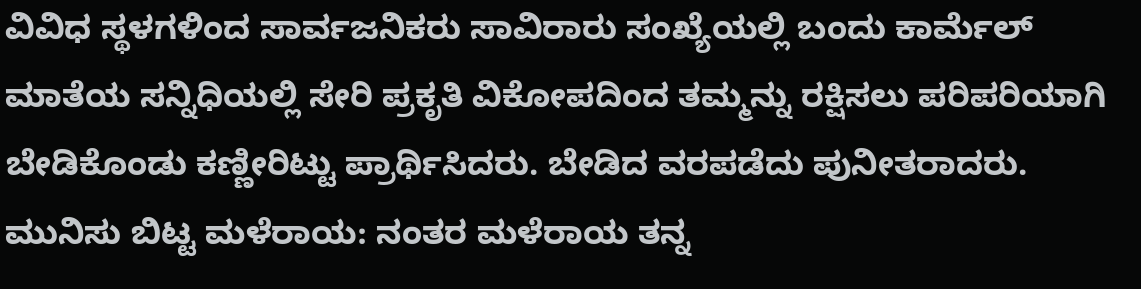ವಿವಿಧ ಸ್ಥಳಗಳಿಂದ ಸಾರ್ವಜನಿಕರು ಸಾವಿರಾರು ಸಂಖ್ಯೆಯಲ್ಲಿ ಬಂದು ಕಾರ್ಮೆಲ್ ಮಾತೆಯ ಸನ್ನಿಧಿಯಲ್ಲಿ ಸೇರಿ ಪ್ರಕೃತಿ ವಿಕೋಪದಿಂದ ತಮ್ಮನ್ನು ರಕ್ಷಿಸಲು ಪರಿಪರಿಯಾಗಿ ಬೇಡಿಕೊಂಡು ಕಣ್ಣೀರಿಟ್ಟು ಪ್ರಾರ್ಥಿಸಿದರು. ಬೇಡಿದ ವರಪಡೆದು ಪುನೀತರಾದರು.
ಮುನಿಸು ಬಿಟ್ಟ ಮಳೆರಾಯ: ನಂತರ ಮಳೆರಾಯ ತನ್ನ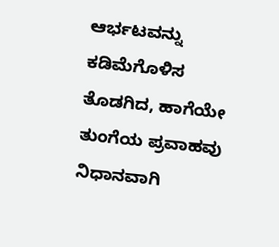ಆರ್ಭಟವನ್ನು ಕಡಿಮೆಗೊಳಿಸ ತೊಡಗಿದ, ಹಾಗೆಯೇ ತುಂಗೆಯ ಪ್ರವಾಹವು ನಿಧಾನವಾಗಿ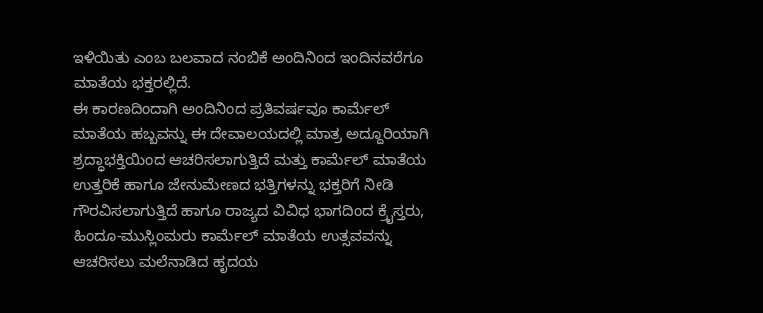ಇಳಿಯಿತು ಎಂಬ ಬಲವಾದ ನಂಬಿಕೆ ಅಂದಿನಿಂದ ಇಂದಿನವರೆಗೂ ಮಾತೆಯ ಭಕ್ತರಲ್ಲಿದೆ.
ಈ ಕಾರಣದಿಂದಾಗಿ ಅಂದಿನಿಂದ ಪ್ರತಿವರ್ಷವೂ ಕಾರ್ಮೆಲ್ ಮಾತೆಯ ಹಬ್ಬವನ್ನು ಈ ದೇವಾಲಯದಲ್ಲಿ ಮಾತ್ರ ಅದ್ದೂರಿಯಾಗಿ ಶ್ರದ್ಧಾಭಕ್ತಿಯಿಂದ ಆಚರಿಸಲಾಗುತ್ತಿದೆ ಮತ್ತು ಕಾರ್ಮೆಲ್ ಮಾತೆಯ ಉತ್ತರಿಕೆ ಹಾಗೂ ಜೇನುಮೇಣದ ಭತ್ತಿಗಳನ್ನು ಭಕ್ತರಿಗೆ ನೀಡಿ ಗೌರವಿಸಲಾಗುತ್ತಿದೆ ಹಾಗೂ ರಾಜ್ಯದ ವಿವಿಧ ಭಾಗದಿಂದ ಕ್ರೈಸ್ತರು, ಹಿಂದೂ-ಮುಸ್ಲಿಂಮರು ಕಾರ್ಮೆಲ್ ಮಾತೆಯ ಉತ್ಸವವನ್ನು ಆಚರಿಸಲು ಮಲೆನಾಡಿದ ಹೃದಯ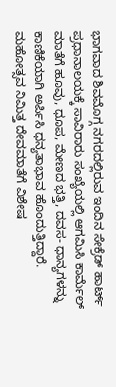ಭಾಗವಾದ ಶಿವಮೊಗ್ಗ ನಗರದಲ್ಲಿರುವ ಇಂದಿನ ಸೇಕ್ರೆಡ್ ಹಾರ್ಟ್ ಪ್ರಧಾನಾಲಯಕ್ಕೆ ಸಾವಿರಾರು ಸಂಖ್ಯೆಯಲ್ಲಿ ಆಗಮಿಸಿ ಕಾರ್ಮೆಲ್ ಮಾತೆಗೆ ಹೂವು, ಧೂಪ, ಮೇಣದ ಭತ್ತಿ, ದವಸ- ಧಾನ್ಯಗಳನ್ನು ಕಾಣಿಕೆಯಾಗಿ ಅರ್ಪಿಸಿ ಧನ್ಯತಾಭಾವ ಹೊಂದುತ್ತಿದ್ದಾರೆ.
ಮಹೋತ್ಸವ ನಿಮಿತ್ತ ದೇವಮಾತೆಗೆ ವಿಶೇಷ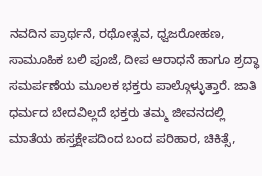ನವದಿನ ಪ್ರಾರ್ಥನೆ, ರಥೋತ್ಸವ, ಧ್ವಜರೋಹಣ, ಸಾಮೂಹಿಕ ಬಲಿ ಪೂಜೆ, ದೀಪ ಆರಾಧನೆ ಹಾಗೂ ಶ್ರದ್ಧಾ ಸಮರ್ಪಣೆಯ ಮೂಲಕ ಭಕ್ತರು ಪಾಲ್ಗೊಳ್ಳುತ್ತಾರೆ. ಜಾತಿ ಧರ್ಮದ ಬೇದವಿಲ್ಲದೆ ಭಕ್ತರು ತಮ್ಮ ಜೀವನದಲ್ಲಿ ಮಾತೆಯ ಹಸ್ತಕ್ಷೇಪದಿಂದ ಬಂದ ಪರಿಹಾರ, ಚಿಕಿತ್ಸೆ,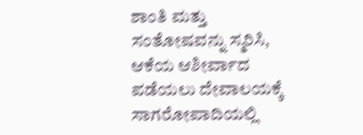ಶಾಂತಿ ಮತ್ತು ಸಂತೋಷವನ್ನು ಸ್ಮರಿಸಿ, ಆಕೆಯ ಆಶೀರ್ವಾದ ಪಡೆಯಲು ದೇವಾಲಯಕ್ಕೆ ಸಾಗರೋಪಾದಿಯಲ್ಲಿ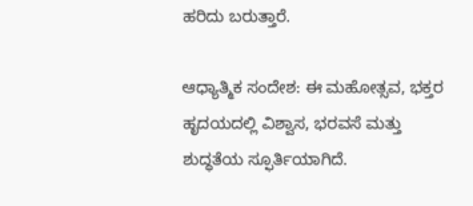ಹರಿದು ಬರುತ್ತಾರೆ.

ಆಧ್ಯಾತ್ಮಿಕ ಸಂದೇಶ: ಈ ಮಹೋತ್ಸವ, ಭಕ್ತರ ಹೃದಯದಲ್ಲಿ ವಿಶ್ವಾಸ, ಭರವಸೆ ಮತ್ತು ಶುದ್ಧತೆಯ ಸ್ಫೂರ್ತಿಯಾಗಿದೆ.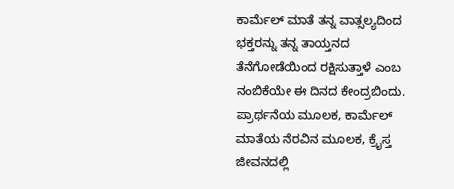ಕಾರ್ಮೆಲ್ ಮಾತೆ ತನ್ನ ವಾತ್ಸಲ್ಯದಿಂದ ಭಕ್ತರನ್ನು ತನ್ನ ತಾಯ್ತನದ ತೆನೆಗೋಡೆಯಿಂದ ರಕ್ಷಿಸುತ್ತಾಳೆ ಎಂಬ ನಂಬಿಕೆಯೇ ಈ ದಿನದ ಕೇಂದ್ರಬಿಂದು. ಪ್ರಾರ್ಥನೆಯ ಮೂಲಕ, ಕಾರ್ಮೆಲ್ ಮಾತೆಯ ನೆರವಿನ ಮೂಲಕ, ಕ್ರೈಸ್ತ ಜೀವನದಲ್ಲಿ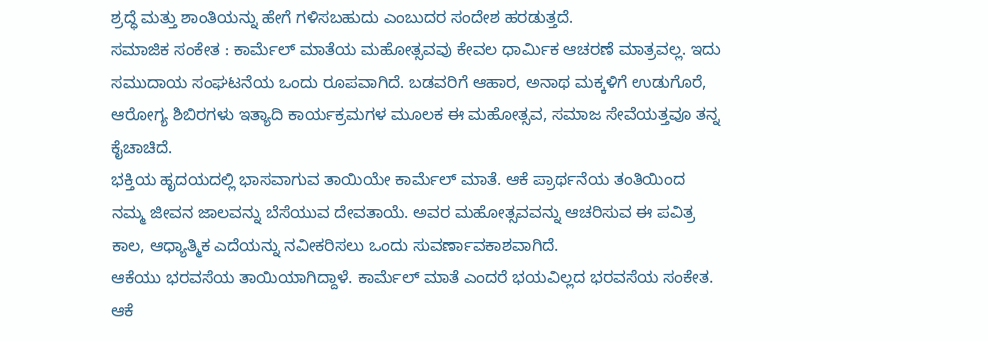ಶ್ರದ್ಧೆ ಮತ್ತು ಶಾಂತಿಯನ್ನು ಹೇಗೆ ಗಳಿಸಬಹುದು ಎಂಬುದರ ಸಂದೇಶ ಹರಡುತ್ತದೆ.
ಸಮಾಜಿಕ ಸಂಕೇತ : ಕಾರ್ಮೆಲ್ ಮಾತೆಯ ಮಹೋತ್ಸವವು ಕೇವಲ ಧಾರ್ಮಿಕ ಆಚರಣೆ ಮಾತ್ರವಲ್ಲ. ಇದು ಸಮುದಾಯ ಸಂಘಟನೆಯ ಒಂದು ರೂಪವಾಗಿದೆ. ಬಡವರಿಗೆ ಆಹಾರ, ಅನಾಥ ಮಕ್ಕಳಿಗೆ ಉಡುಗೊರೆ, ಆರೋಗ್ಯ ಶಿಬಿರಗಳು ಇತ್ಯಾದಿ ಕಾರ್ಯಕ್ರಮಗಳ ಮೂಲಕ ಈ ಮಹೋತ್ಸವ, ಸಮಾಜ ಸೇವೆಯತ್ತವೂ ತನ್ನ ಕೈಚಾಚಿದೆ.
ಭಕ್ತಿಯ ಹೃದಯದಲ್ಲಿ ಭಾಸವಾಗುವ ತಾಯಿಯೇ ಕಾರ್ಮೆಲ್ ಮಾತೆ. ಆಕೆ ಪ್ರಾರ್ಥನೆಯ ತಂತಿಯಿಂದ ನಮ್ಮ ಜೀವನ ಜಾಲವನ್ನು ಬೆಸೆಯುವ ದೇವತಾಯೆ. ಅವರ ಮಹೋತ್ಸವವನ್ನು ಆಚರಿಸುವ ಈ ಪವಿತ್ರ ಕಾಲ, ಆಧ್ಯಾತ್ಮಿಕ ಎದೆಯನ್ನು ನವೀಕರಿಸಲು ಒಂದು ಸುವರ್ಣಾವಕಾಶವಾಗಿದೆ.
ಆಕೆಯು ಭರವಸೆಯ ತಾಯಿಯಾಗಿದ್ದಾಳೆ. ಕಾರ್ಮೆಲ್ ಮಾತೆ ಎಂದರೆ ಭಯವಿಲ್ಲದ ಭರವಸೆಯ ಸಂಕೇತ. ಆಕೆ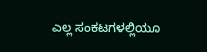ಎಲ್ಲ ಸಂಕಟಗಳಲ್ಲಿಯೂ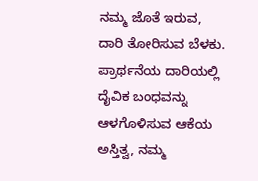ನಮ್ಮ ಜೊತೆ ಇರುವ, ದಾರಿ ತೋರಿಸುವ ಬೆಳಕು. ಪ್ರಾರ್ಥನೆಯ ದಾರಿಯಲ್ಲಿ ದೈವಿಕ ಬಂಧವನ್ನು ಆಳಗೊಳಿಸುವ ಆಕೆಯ ಅಸ್ತಿತ್ವ, ನಮ್ಮ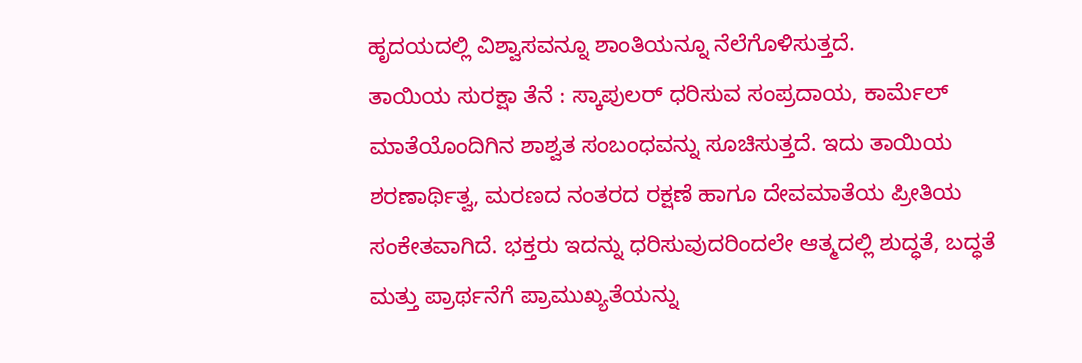ಹೃದಯದಲ್ಲಿ ವಿಶ್ವಾಸವನ್ನೂ ಶಾಂತಿಯನ್ನೂ ನೆಲೆಗೊಳಿಸುತ್ತದೆ.
ತಾಯಿಯ ಸುರಕ್ಷಾ ತೆನೆ : ಸ್ಕಾಪುಲರ್ ಧರಿಸುವ ಸಂಪ್ರದಾಯ, ಕಾರ್ಮೆಲ್ ಮಾತೆಯೊಂದಿಗಿನ ಶಾಶ್ವತ ಸಂಬಂಧವನ್ನು ಸೂಚಿಸುತ್ತದೆ. ಇದು ತಾಯಿಯ ಶರಣಾರ್ಥಿತ್ವ, ಮರಣದ ನಂತರದ ರಕ್ಷಣೆ ಹಾಗೂ ದೇವಮಾತೆಯ ಪ್ರೀತಿಯ ಸಂಕೇತವಾಗಿದೆ. ಭಕ್ತರು ಇದನ್ನು ಧರಿಸುವುದರಿಂದಲೇ ಆತ್ಮದಲ್ಲಿ ಶುದ್ಧತೆ, ಬದ್ಧತೆ ಮತ್ತು ಪ್ರಾರ್ಥನೆಗೆ ಪ್ರಾಮುಖ್ಯತೆಯನ್ನು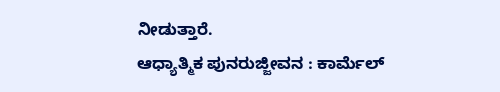ನೀಡುತ್ತಾರೆ.
ಆಧ್ಯಾತ್ಮಿಕ ಪುನರುಜ್ಜೀವನ : ಕಾರ್ಮೆಲ್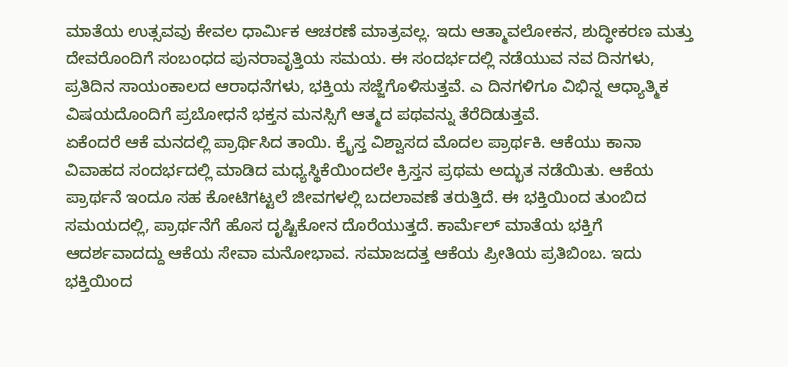ಮಾತೆಯ ಉತ್ಸವವು ಕೇವಲ ಧಾರ್ಮಿಕ ಆಚರಣೆ ಮಾತ್ರವಲ್ಲ. ಇದು ಆತ್ಮಾವಲೋಕನ, ಶುದ್ಧೀಕರಣ ಮತ್ತು ದೇವರೊಂದಿಗೆ ಸಂಬಂಧದ ಪುನರಾವೃತ್ತಿಯ ಸಮಯ. ಈ ಸಂದರ್ಭದಲ್ಲಿ ನಡೆಯುವ ನವ ದಿನಗಳು, ಪ್ರತಿದಿನ ಸಾಯಂಕಾಲದ ಆರಾಧನೆಗಳು, ಭಕ್ತಿಯ ಸಜ್ಜೆಗೊಳಿಸುತ್ತವೆ. ಎ ದಿನಗಳಿಗೂ ವಿಭಿನ್ನ ಆಧ್ಯಾತ್ಮಿಕ ವಿಷಯದೊಂದಿಗೆ ಪ್ರಬೋಧನೆ ಭಕ್ತನ ಮನಸ್ಸಿಗೆ ಆತ್ಮದ ಪಥವನ್ನು ತೆರೆದಿಡುತ್ತವೆ.
ಏಕೆಂದರೆ ಆಕೆ ಮನದಲ್ಲಿ ಪ್ರಾರ್ಥಿಸಿದ ತಾಯಿ. ಕ್ರೈಸ್ತ ವಿಶ್ವಾಸದ ಮೊದಲ ಪ್ರಾರ್ಥಕಿ. ಆಕೆಯು ಕಾನಾ ವಿವಾಹದ ಸಂದರ್ಭದಲ್ಲಿ ಮಾಡಿದ ಮಧ್ಯಸ್ಥಿಕೆಯಿಂದಲೇ ಕ್ರಿಸ್ತನ ಪ್ರಥಮ ಅದ್ಭುತ ನಡೆಯಿತು. ಆಕೆಯ ಪ್ರಾರ್ಥನೆ ಇಂದೂ ಸಹ ಕೋಟಿಗಟ್ಟಲೆ ಜೀವಗಳಲ್ಲಿ ಬದಲಾವಣೆ ತರುತ್ತಿದೆ. ಈ ಭಕ್ತಿಯಿಂದ ತುಂಬಿದ ಸಮಯದಲ್ಲಿ, ಪ್ರಾರ್ಥನೆಗೆ ಹೊಸ ದೃಷ್ಟಿಕೋನ ದೊರೆಯುತ್ತದೆ. ಕಾರ್ಮೆಲ್ ಮಾತೆಯ ಭಕ್ತಿಗೆ ಆದರ್ಶವಾದದ್ದು ಆಕೆಯ ಸೇವಾ ಮನೋಭಾವ. ಸಮಾಜದತ್ತ ಆಕೆಯ ಪ್ರೀತಿಯ ಪ್ರತಿಬಿಂಬ. ಇದು ಭಕ್ತಿಯಿಂದ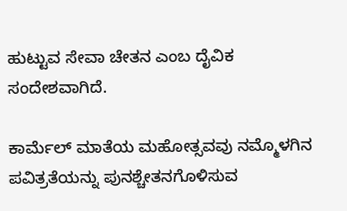ಹುಟ್ಟುವ ಸೇವಾ ಚೇತನ ಎಂಬ ದೈವಿಕ ಸಂದೇಶವಾಗಿದೆ.

ಕಾರ್ಮೆಲ್ ಮಾತೆಯ ಮಹೋತ್ಸವವು ನಮ್ಮೊಳಗಿನ ಪವಿತ್ರತೆಯನ್ನು ಪುನಶ್ಚೇತನಗೊಳಿಸುವ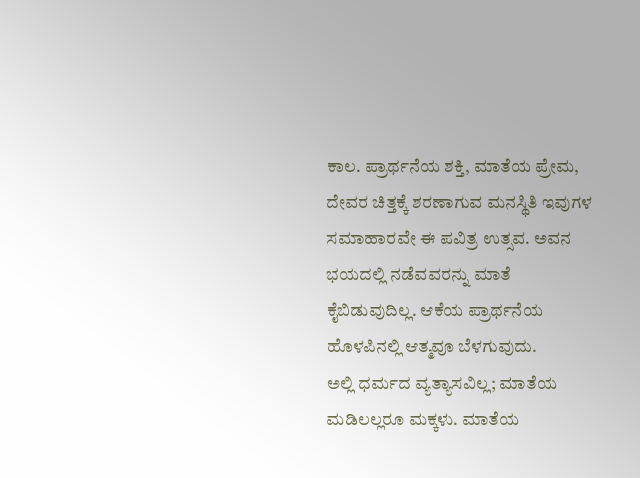ಕಾಲ. ಪ್ರಾರ್ಥನೆಯ ಶಕ್ತಿ, ಮಾತೆಯ ಪ್ರೇಮ, ದೇವರ ಚಿತ್ತಕ್ಕೆ ಶರಣಾಗುವ ಮನಸ್ಥಿತಿ ಇವುಗಳ ಸಮಾಹಾರವೇ ಈ ಪವಿತ್ರ ಉತ್ಸವ. ಅವನ ಭಯದಲ್ಲಿ ನಡೆವವರನ್ನು ಮಾತೆ ಕೈಬಿಡುವುದಿಲ್ಲ. ಆಕೆಯ ಪ್ರಾರ್ಥನೆಯ ಹೊಳಪಿನಲ್ಲಿ ಆತ್ಮವೂ ಬೆಳಗುವುದು.
ಅಲ್ಲಿ ಧರ್ಮದ ವ್ಯತ್ಯಾಸವಿಲ್ಲ; ಮಾತೆಯ ಮಡಿಲಲ್ಲರೂ ಮಕ್ಕಳು. ಮಾತೆಯ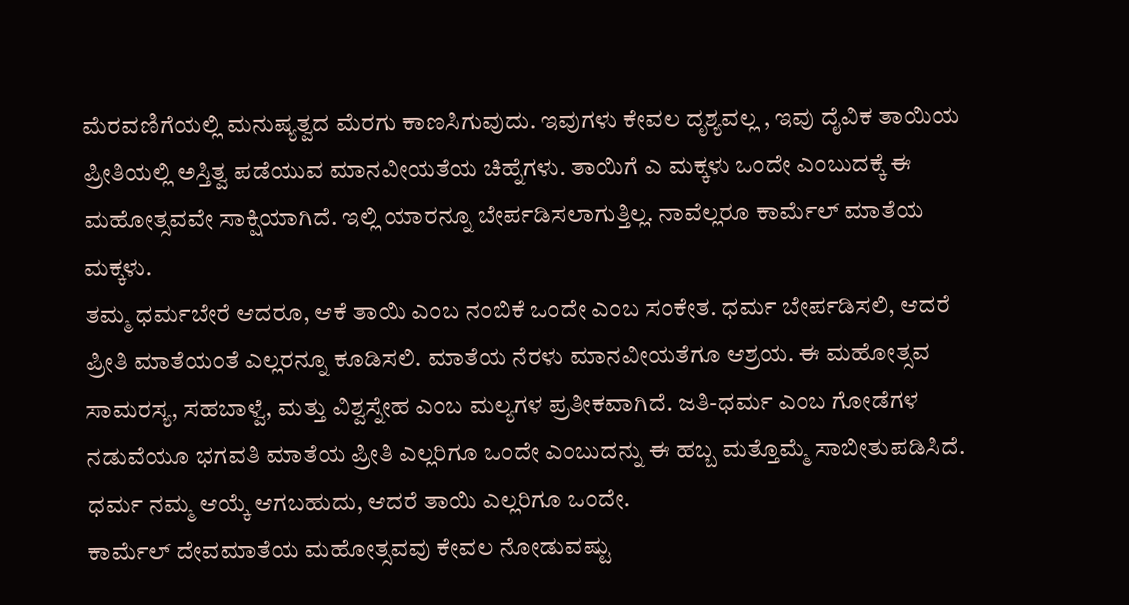ಮೆರವಣಿಗೆಯಲ್ಲಿ ಮನುಷ್ಯತ್ವದ ಮೆರಗು ಕಾಣಸಿಗುವುದು. ಇವುಗಳು ಕೇವಲ ದೃಶ್ಯವಲ್ಲ , ಇವು ದೈವಿಕ ತಾಯಿಯ ಪ್ರೀತಿಯಲ್ಲಿ ಅಸ್ತಿತ್ವ ಪಡೆಯುವ ಮಾನವೀಯತೆಯ ಚಿಹ್ನೆಗಳು. ತಾಯಿಗೆ ಎ ಮಕ್ಕಳು ಒಂದೇ ಎಂಬುದಕ್ಕೆ ಈ ಮಹೋತ್ಸವವೇ ಸಾಕ್ಷಿಯಾಗಿದೆ. ಇಲ್ಲಿ ಯಾರನ್ನೂ ಬೇರ್ಪಡಿಸಲಾಗುತ್ತಿಲ್ಲ. ನಾವೆಲ್ಲರೂ ಕಾರ್ಮೆಲ್ ಮಾತೆಯ ಮಕ್ಕಳು.
ತಮ್ಮ ಧರ್ಮಬೇರೆ ಆದರೂ, ಆಕೆ ತಾಯಿ ಎಂಬ ನಂಬಿಕೆ ಒಂದೇ ಎಂಬ ಸಂಕೇತ. ಧರ್ಮ ಬೇರ್ಪಡಿಸಲಿ, ಆದರೆ ಪ್ರೀತಿ ಮಾತೆಯಂತೆ ಎಲ್ಲರನ್ನೂ ಕೂಡಿಸಲಿ. ಮಾತೆಯ ನೆರಳು ಮಾನವೀಯತೆಗೂ ಆಶ್ರಯ. ಈ ಮಹೋತ್ಸವ ಸಾಮರಸ್ಯ, ಸಹಬಾಳ್ವೆ, ಮತ್ತು ವಿಶ್ವಸ್ನೇಹ ಎಂಬ ಮಲ್ಯಗಳ ಪ್ರತೀಕವಾಗಿದೆ. ಜತಿ-ಧರ್ಮ ಎಂಬ ಗೋಡೆಗಳ ನಡುವೆಯೂ ಭಗವತಿ ಮಾತೆಯ ಪ್ರೀತಿ ಎಲ್ಲರಿಗೂ ಒಂದೇ ಎಂಬುದನ್ನು ಈ ಹಬ್ಬ ಮತ್ತೊಮ್ಮೆ ಸಾಬೀತುಪಡಿಸಿದೆ. ಧರ್ಮ ನಮ್ಮ ಆಯ್ಕೆ ಆಗಬಹುದು, ಆದರೆ ತಾಯಿ ಎಲ್ಲರಿಗೂ ಒಂದೇ.
ಕಾರ್ಮೆಲ್ ದೇವಮಾತೆಯ ಮಹೋತ್ಸವವು ಕೇವಲ ನೋಡುವಷ್ಟು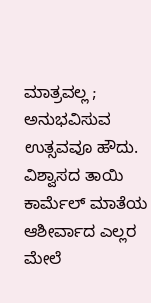ಮಾತ್ರವಲ್ಲ ; ಅನುಭವಿಸುವ ಉತ್ಸವವೂ ಹೌದು. ವಿಶ್ವಾಸದ ತಾಯಿ ಕಾರ್ಮೆಲ್ ಮಾತೆಯ ಆಶೀರ್ವಾದ ಎಲ್ಲರ ಮೇಲೆ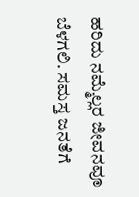ಹರಿದು ನಮ್ಮೆಲ್ಲರ ಜೀವನವೂ ಬೆಳಗಲಿ. ಸಮಸ್ತ ಜನತೆಗೆ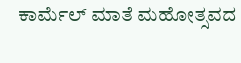ಕಾರ್ಮೆಲ್ ಮಾತೆ ಮಹೋತ್ಸವದ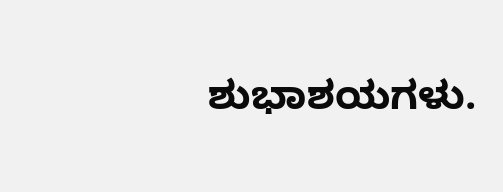ಶುಭಾಶಯಗಳು.